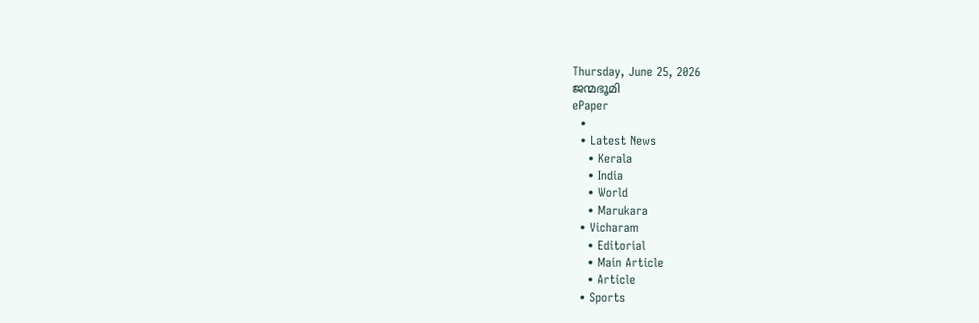Thursday, June 25, 2026
ജന്മഭൂമി
ePaper
  •
  • Latest News
    • Kerala
    • India
    • World
    • Marukara
  • Vicharam
    • Editorial
    • Main Article
    • Article
  • Sports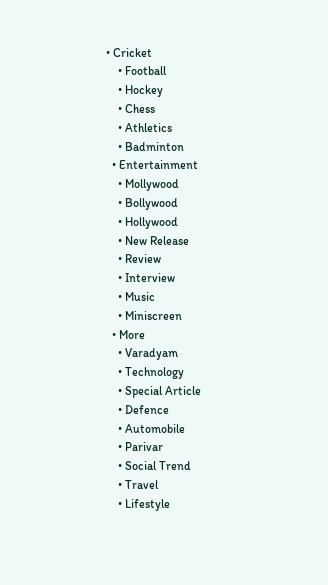• Cricket
    • Football
    • Hockey
    • Chess
    • Athletics
    • Badminton
  • Entertainment
    • Mollywood
    • Bollywood
    • Hollywood
    • New Release
    • Review
    • Interview
    • Music
    • Miniscreen
  • More
    • Varadyam
    • Technology
    • Special Article
    • Defence
    • Automobile
    • Parivar
    • Social Trend
    • Travel
    • Lifestyle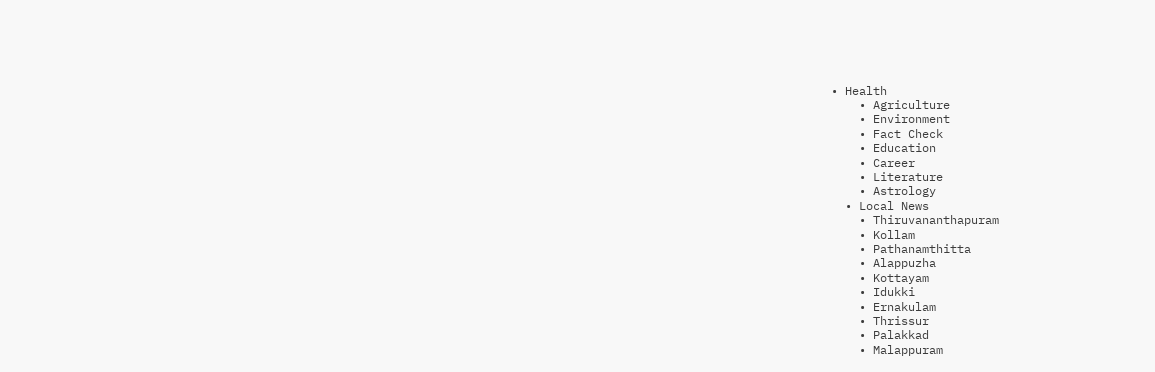• Health
    • Agriculture
    • Environment
    • Fact Check
    • Education
    • Career
    • Literature
    • Astrology
  • Local News
    • Thiruvananthapuram
    • Kollam
    • Pathanamthitta
    • Alappuzha
    • Kottayam
    • Idukki
    • Ernakulam
    • Thrissur
    • Palakkad
    • Malappuram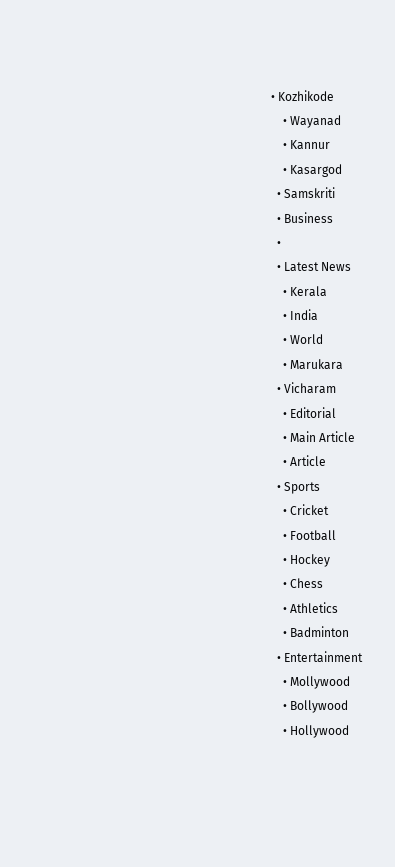• Kozhikode
    • Wayanad
    • Kannur
    • Kasargod
  • Samskriti
  • Business
  •
  • Latest News
    • Kerala
    • India
    • World
    • Marukara
  • Vicharam
    • Editorial
    • Main Article
    • Article
  • Sports
    • Cricket
    • Football
    • Hockey
    • Chess
    • Athletics
    • Badminton
  • Entertainment
    • Mollywood
    • Bollywood
    • Hollywood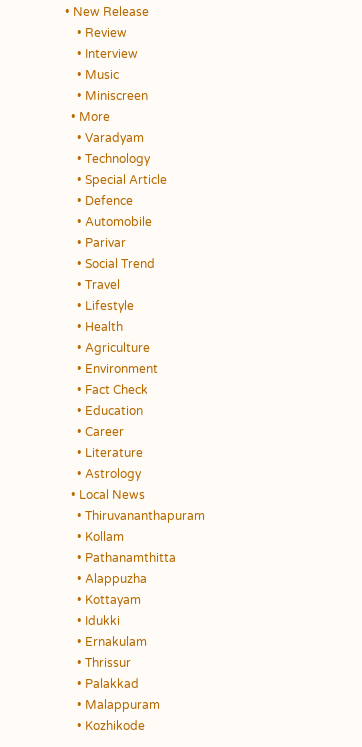• New Release
    • Review
    • Interview
    • Music
    • Miniscreen
  • More
    • Varadyam
    • Technology
    • Special Article
    • Defence
    • Automobile
    • Parivar
    • Social Trend
    • Travel
    • Lifestyle
    • Health
    • Agriculture
    • Environment
    • Fact Check
    • Education
    • Career
    • Literature
    • Astrology
  • Local News
    • Thiruvananthapuram
    • Kollam
    • Pathanamthitta
    • Alappuzha
    • Kottayam
    • Idukki
    • Ernakulam
    • Thrissur
    • Palakkad
    • Malappuram
    • Kozhikode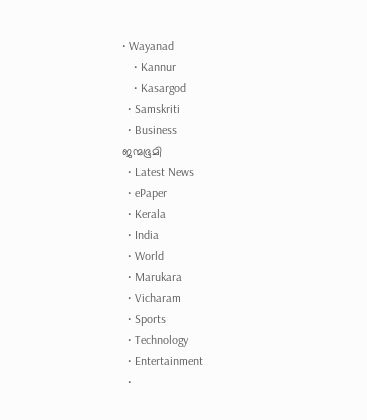• Wayanad
    • Kannur
    • Kasargod
  • Samskriti
  • Business
ജന്മഭൂമി
  • Latest News
  • ePaper
  • Kerala
  • India
  • World
  • Marukara
  • Vicharam
  • Sports
  • Technology
  • Entertainment
  •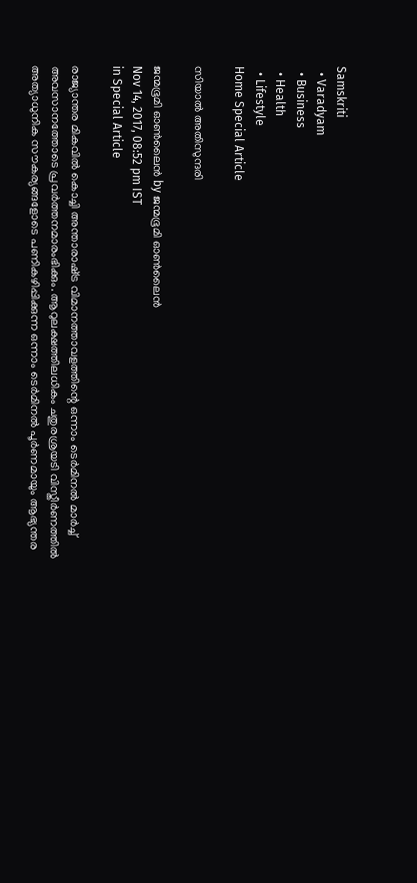Samskriti
  • Varadyam
  • Business
  • Health
  • Lifestyle
Home Special Article

സിയാല്‍ അതിസുന്ദരി

ജന്മഭൂമി ഓണ്‍ലൈന്‍ by ജന്മഭൂമി ഓണ്‍ലൈന്‍
Nov 14, 2017, 08:52 pm IST
in Special Article

രാജ്യാന്തര മികവില്‍ കൊച്ചി അന്താരാഷ്‌ട്ര വിമാനത്താവളത്തിന്റെ ഒന്നാം ടെര്‍മിനല്‍ മാര്‍ച്ച് അവസാനത്തോടെ പ്രവര്‍ത്തനമാരംഭിക്കും. ആറുലക്ഷത്തിലധികം ചതുരശ്രയടി വിസ്തീര്‍ണത്തില്‍ അത്യാധുനിക സൗകര്യങ്ങളോടെ പണികഴിപ്പിക്കുന്ന ഒന്നാം ടെര്‍മിനല്‍ പൂര്‍ണമായും ആഭ്യന്തര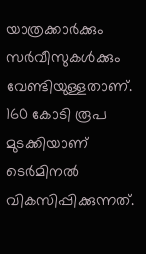യാത്രക്കാര്‍ക്കും സര്‍വീസുകള്‍ക്കും വേണ്ടിയുള്ളതാണ്. 160 കോടി രൂപ മുടക്കിയാണ് ടെര്‍മിനല്‍ വികസിപ്പിക്കുന്നത്.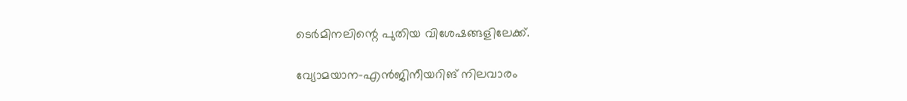ടെര്‍മിനലിന്റെ പുതിയ വിശേഷങ്ങളിലേക്ക്.

വ്യോമയാന-എന്‍ജിനീയറിങ് നിലവാരം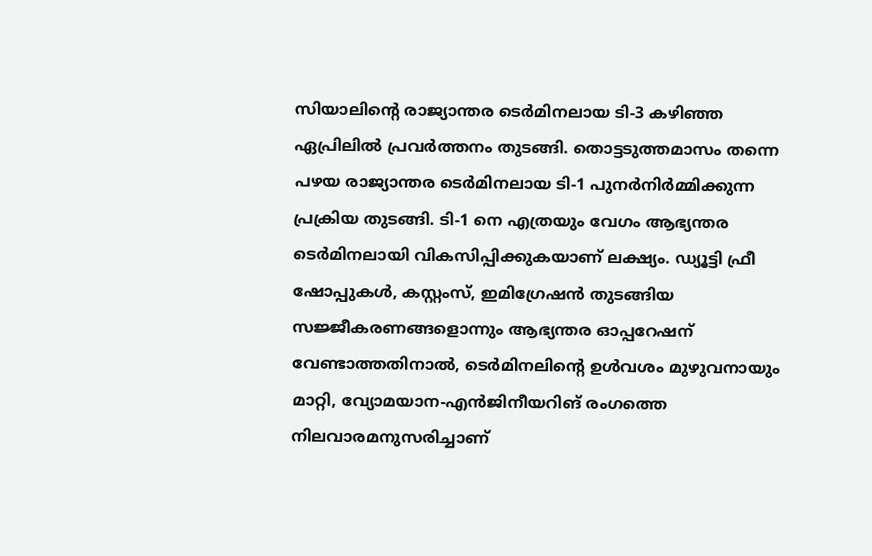സിയാലിന്റെ രാജ്യാന്തര ടെര്‍മിനലായ ടി-3 കഴിഞ്ഞ ഏപ്രിലില്‍ പ്രവര്‍ത്തനം തുടങ്ങി. തൊട്ടടുത്തമാസം തന്നെ പഴയ രാജ്യാന്തര ടെര്‍മിനലായ ടി-1 പുനര്‍നിര്‍മ്മിക്കുന്ന പ്രക്രിയ തുടങ്ങി. ടി-1 നെ എത്രയും വേഗം ആഭ്യന്തര ടെര്‍മിനലായി വികസിപ്പിക്കുകയാണ് ലക്ഷ്യം. ഡ്യൂട്ടി ഫ്രീ ഷോപ്പുകള്‍, കസ്റ്റംസ്, ഇമിഗ്രേഷന്‍ തുടങ്ങിയ സജ്ജീകരണങ്ങളൊന്നും ആഭ്യന്തര ഓപ്പറേഷന് വേണ്ടാത്തതിനാല്‍, ടെര്‍മിനലിന്റെ ഉള്‍വശം മുഴുവനായും മാറ്റി, വ്യോമയാന-എന്‍ജിനീയറിങ് രംഗത്തെ നിലവാരമനുസരിച്ചാണ്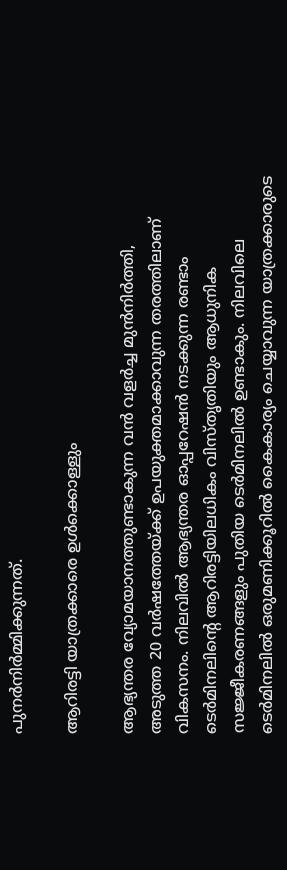പുനര്‍നിര്‍മ്മിക്കുന്നത്.

ആറിരട്ടി യാത്രക്കാരെ ഉള്‍ക്കൊള്ളും

ആഭ്യന്തര വ്യോമയാനത്തുണ്ടാകുന്ന വന്‍ വളര്‍ച്ച മുന്‍നിര്‍ത്തി, അടുത്ത 20 വര്‍ഷത്തേയ്‌ക്ക് ഉപയുക്തമാക്കാവുന്ന തരത്തിലാണ് വികസനം. നിലവില്‍ ആഭ്യന്തര ഓപ്പറേഷന്‍ നടക്കുന്ന രണ്ടാം ടെര്‍മിനലിന്റെ ആറിരട്ടിയിലധികം വിസ്തൃതിയും ആധുനിക സജ്ജീകരണങ്ങളും പുതിയ ടെര്‍മിനലില്‍ ഉണ്ടാകും. നിലവിലെ ടെര്‍മിനലില്‍ ഒരുമണിക്കൂറില്‍ കൈകാര്യം ചെയ്യാവുന്ന യാത്രക്കാരുടെ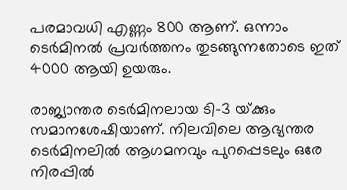പരമാവധി എണ്ണം 800 ആണ്. ഒന്നാം ടെര്‍മിനല്‍ പ്രവര്‍ത്തനം തുടങ്ങുന്നതോടെ ഇത് 4000 ആയി ഉയരും.

രാജ്യാന്തര ടെര്‍മിനലായ ടി-3 യ്‌ക്കും സമാനശേഷിയാണ്. നിലവിലെ ആഭ്യന്തര ടെര്‍മിനലില്‍ ആഗമനവും പുറപ്പെടലും ഒരേ നിരപ്പില്‍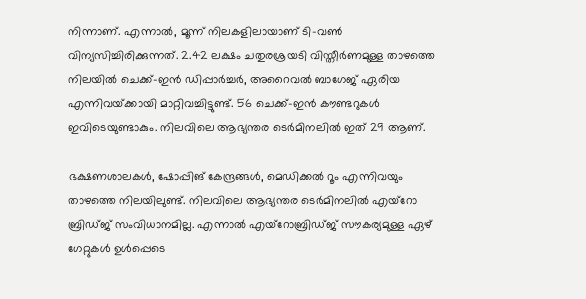നിന്നാണ്. എന്നാല്‍, മൂന്ന് നിലകളിലായാണ് ടി-വണ്‍ വിന്യസിച്ചിരിക്കുന്നത്. 2.42 ലക്ഷം ചതുരശ്രയടി വിസ്തീര്‍ണമുള്ള താഴത്തെ നിലയില്‍ ചെക്ക്-ഇന്‍ ഡിപ്പാര്‍ച്ചര്‍, അറൈവല്‍ ബാഗേജ് ഏരിയ എന്നിവയ്‌ക്കായി മാറ്റിവച്ചിട്ടുണ്ട്. 56 ചെക്ക്-ഇന്‍ കൗണ്ടറുകള്‍ ഇവിടെയുണ്ടാകും. നിലവിലെ ആഭ്യന്തര ടെര്‍മിനലില്‍ ഇത് 29 ആണ്.

ഭക്ഷണശാലകള്‍, ഷോപ്പിങ് കേന്ദ്രങ്ങള്‍, മെഡിക്കല്‍ റൂം എന്നിവയും താഴത്തെ നിലയിലുണ്ട്. നിലവിലെ ആഭ്യന്തര ടെര്‍മിനലില്‍ എയ്‌റോ ബ്രിഡ്ജ് സംവിധാനമില്ല. എന്നാല്‍ എയ്‌റോബ്രിഡ്ജ് സൗകര്യമുള്ള ഏഴ് ഗേറ്റുകള്‍ ഉള്‍പ്പെടെ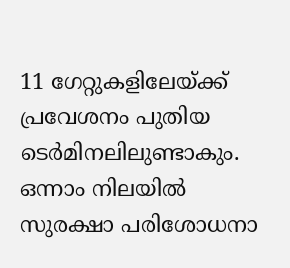11 ഗേറ്റുകളിലേയ്‌ക്ക് പ്രവേശനം പുതിയ ടെര്‍മിനലിലുണ്ടാകും. ഒന്നാം നിലയില്‍ സുരക്ഷാ പരിശോധനാ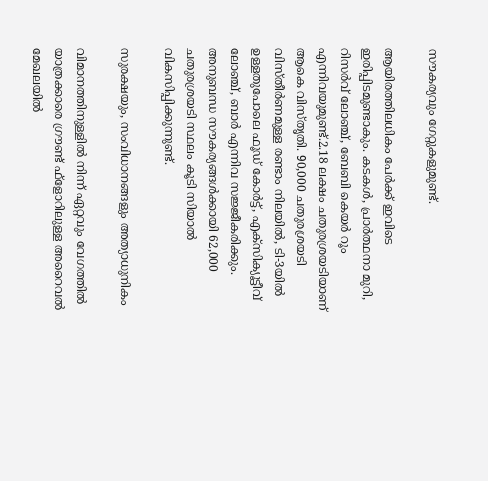സൗകര്യവും ഗേറ്റുകളുമുണ്ട്.

ആയിരത്തിലധികം പേര്‍ക്ക് ഇവിടെ ഇരിപ്പിടമുണ്ടാകും. കടകള്‍, പ്രാര്‍ത്ഥനാ മുറി, റിസര്‍വ് ലോഞ്ച്, ബേബി കെയര്‍ റൂം എന്നിവയുമുണ്ട്.2.18 ലക്ഷം ചതുരശ്രയടിയാണ് ആകെ വിസ്തൃതി. 90,000 ചതുരശ്രയടി വിസ്തീര്‍ണമുള്ള രണ്ടാം നിലയില്‍, ടി-3യില്‍ ഉള്ളതുപോലെ ഫൂഡ് കോര്‍ട്ട്, എക്‌സിക്യൂട്ടീവ് ലോഞ്ച്, ബാര്‍ എന്നിവ സജ്ജീകരിക്കും. അനുബന്ധ സൗകര്യങ്ങള്‍ക്കായി 62,000 ചതുരശ്രയടി സ്ഥലം കൂടി സിയാല്‍ വികസിപ്പിക്കുന്നുണ്ട്.

സുരക്ഷയും, സംവിധാനങ്ങളും അത്യാധുനികം

വിമാനത്തിനുള്ളില്‍ നിന്ന് ഏറ്റവും വേഗത്തില്‍ യാത്രക്കാരെ ഗ്രൗണ്ട് ഫ്‌ളോറിലുള്ള അറൈവല്‍ മേഖലയില്‍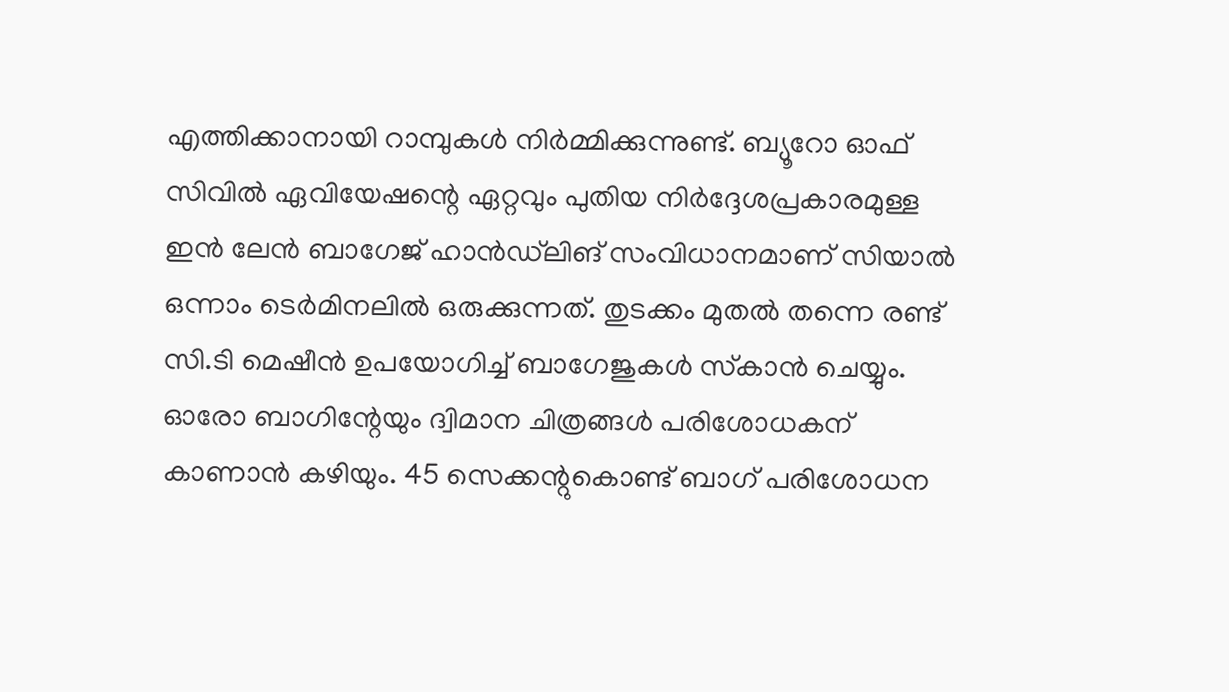എത്തിക്കാനായി റാമ്പുകള്‍ നിര്‍മ്മിക്കുന്നുണ്ട്. ബ്യൂറോ ഓഫ് സിവില്‍ ഏവിയേഷന്റെ ഏറ്റവും പുതിയ നിര്‍ദ്ദേശപ്രകാരമുള്ള ഇന്‍ ലേന്‍ ബാഗേജ് ഹാന്‍ഡ്‌ലിങ് സംവിധാനമാണ് സിയാല്‍ ഒന്നാം ടെര്‍മിനലില്‍ ഒരുക്കുന്നത്. തുടക്കം മുതല്‍ തന്നെ രണ്ട് സി.ടി മെഷീന്‍ ഉപയോഗിച്ച് ബാഗേജുകള്‍ സ്‌കാന്‍ ചെയ്യും. ഓരോ ബാഗിന്റേയും ദ്വിമാന ചിത്രങ്ങള്‍ പരിശോധകന് കാണാന്‍ കഴിയും. 45 സെക്കന്റുകൊണ്ട് ബാഗ് പരിശോധന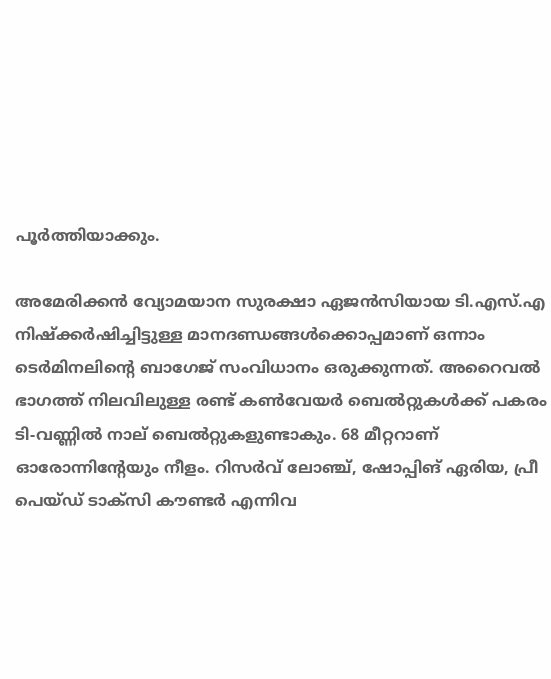പൂര്‍ത്തിയാക്കും.

അമേരിക്കന്‍ വ്യോമയാന സുരക്ഷാ ഏജന്‍സിയായ ടി.എസ്.എ നിഷ്ക്കര്‍ഷിച്ചിട്ടുള്ള മാനദണ്ഡങ്ങള്‍ക്കൊപ്പമാണ് ഒന്നാം ടെര്‍മിനലിന്റെ ബാഗേജ് സംവിധാനം ഒരുക്കുന്നത്. അറൈവല്‍ ഭാഗത്ത് നിലവിലുള്ള രണ്ട് കണ്‍വേയര്‍ ബെല്‍റ്റുകള്‍ക്ക് പകരം ടി-വണ്ണില്‍ നാല് ബെല്‍റ്റുകളുണ്ടാകും. 68 മീറ്ററാണ് ഓരോന്നിന്റേയും നീളം. റിസര്‍വ് ലോഞ്ച്, ഷോപ്പിങ് ഏരിയ, പ്രീ പെയ്ഡ് ടാക്‌സി കൗണ്ടര്‍ എന്നിവ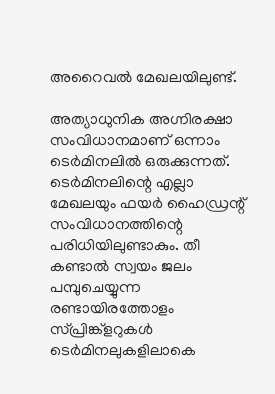അറൈവല്‍ മേഖലയിലുണ്ട്.

അത്യാധുനിക അഗ്നിരക്ഷാ സംവിധാനമാണ് ഒന്നാം ടെര്‍മിനലില്‍ ഒരുക്കുന്നത്. ടെര്‍മിനലിന്റെ എല്ലാ മേഖലയും ഫയര്‍ ഹൈഡ്രന്റ് സംവിധാനത്തിന്റെ പരിധിയിലുണ്ടാകും. തീ കണ്ടാല്‍ സ്വയം ജലം പമ്പുചെയ്യുന്ന രണ്ടായിരത്തോളം സ്പ്രിങ്ക്‌ളറുകള്‍ ടെര്‍മിനലുകളിലാകെ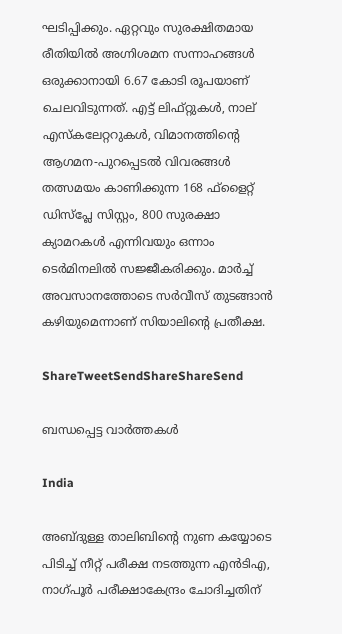ഘടിപ്പിക്കും. ഏറ്റവും സുരക്ഷിതമായ രീതിയില്‍ അഗ്നിശമന സന്നാഹങ്ങള്‍ ഒരുക്കാനായി 6.67 കോടി രൂപയാണ് ചെലവിടുന്നത്. എട്ട് ലിഫ്റ്റുകള്‍, നാല് എസ്‌കലേറ്ററുകള്‍, വിമാനത്തിന്റെ ആഗമന-പുറപ്പെടല്‍ വിവരങ്ങള്‍ തത്സമയം കാണിക്കുന്ന 168 ഫ്‌ളൈറ്റ് ഡിസ്‌പ്ലേ സിസ്റ്റം, 800 സുരക്ഷാ ക്യാമറകള്‍ എന്നിവയും ഒന്നാം ടെര്‍മിനലില്‍ സജ്ജീകരിക്കും. മാര്‍ച്ച് അവസാനത്തോടെ സര്‍വീസ് തുടങ്ങാന്‍ കഴിയുമെന്നാണ് സിയാലിന്റെ പ്രതീക്ഷ.

ShareTweetSendShareShareSend

ബന്ധപ്പെട്ട വാര്‍ത്തകള്‍

India

അബ്ദുള്ള താലിബിന്റെ നുണ കയ്യോടെ പിടിച്ച് നീറ്റ് പരീക്ഷ നടത്തുന്ന എന്‍ടിഎ, നാഗ്പൂര്‍ പരീക്ഷാകേന്ദ്രം ചോദിച്ചതിന്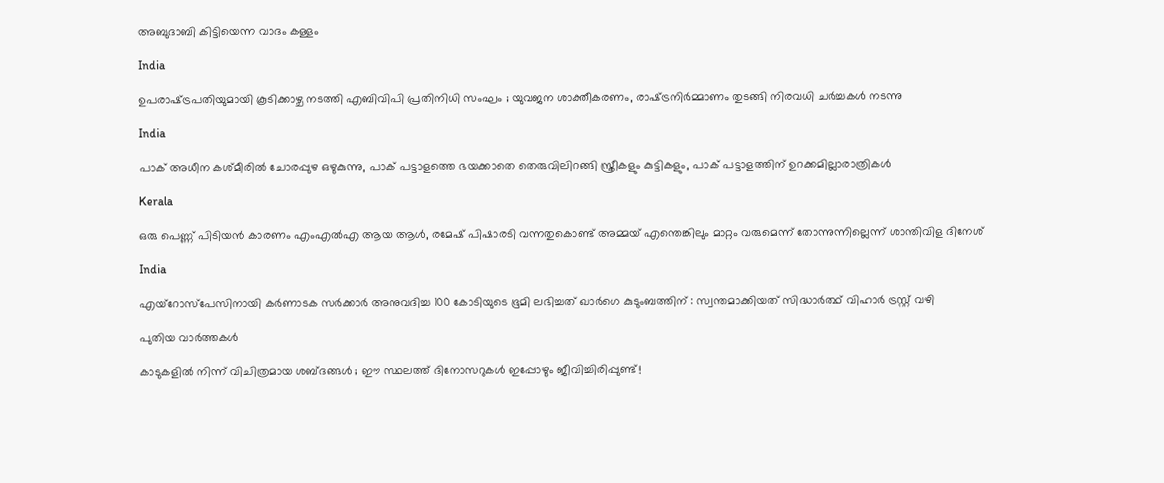അബുദാബി കിട്ടിയെന്ന വാദം കള്ളം

India

ഉപരാഷ്‌ട്രപതിയുമായി കൂടിക്കാഴ്ച നടത്തി എബിവിപി പ്രതിനിധി സംഘം ; യുവജന ശാക്തീകരണം, രാഷ്‌ട്രനിർമ്മാണം തുടങ്ങി നിരവധി ചർച്ചകൾ നടന്നു

India

പാക് അധീന കശ്മീരില്‍ ചോരപ്പുഴ ഒഴുകുന്നു, പാക് പട്ടാളത്തെ ഭയക്കാതെ തെരുവിലിറങ്ങി സ്ത്രീകളും കുട്ടികളും, പാക് പട്ടാളത്തിന് ഉറക്കമില്ലാരാത്രികള്‍

Kerala

ഒരു പെണ്ണ് പിടിയന്‍ കാരണം എംഎല്‍എ ആയ ആള്‍, രമേഷ് പിഷാരടി വന്നതുകൊണ്ട് അമ്മയ് എന്തെങ്കിലും മാറ്റം വരുമെന്ന് തോന്നുന്നില്ലെന്ന് ശാന്തിവിള ദിനേശ്

India

എയ്‌റോസ്‌പേസിനായി കർണാടക സർക്കാർ അനുവദിച്ച 100 കോടിയുടെ ഭൂമി ലഭിച്ചത് ഖാർഗെ കുടുംബത്തിന് : സ്വന്തമാക്കിയത് സിദ്ധാർത്ഥ് വിഹാർ ട്രസ്റ്റ് വഴി

പുതിയ വാര്‍ത്തകള്‍

കാടുകളിൽ നിന്ന് വിചിത്രമായ ശബ്ദങ്ങൾ ; ഈ സ്ഥലത്ത് ദിനോസറുകൾ ഇപ്പോഴും ജീവിച്ചിരിപ്പുണ്ട്!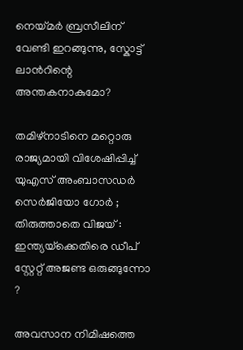നെയ്‌മര്‍ ബ്രസീലിന് വേണ്ടി ഇറങ്ങുന്നു, സ്കോട്ട് ലാന്‍റിന്റെ അന്തകനാകുമോ?

തമിഴ്നാടിനെ മറ്റൊരു രാജ്യമായി വിശേഷിപ്പിച്ച് യുഎസ് അംബാസഡർ സെർജിയോ ഗോർ ; തിരുത്താതെ വിജയ് : ഇന്ത്യയ്‌ക്കെതിരെ ഡീപ് സ്റ്റേറ്റ് അജണ്ട ഒരുങ്ങുന്നോ ?

അവസാന നിമിഷത്തെ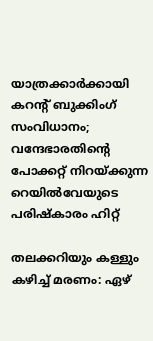യാത്രക്കാർക്കായി കറന്റ് ബുക്കിംഗ് സംവിധാനം; വന്ദേഭാരതിന്റെ പോക്കറ്റ് നിറയ്‌ക്കുന്ന റെയില്‍വേയുടെ പരിഷ്കാരം ഹിറ്റ്

തലക്കറിയും കള്ളും കഴിച്ച് മരണം: ഏഴ്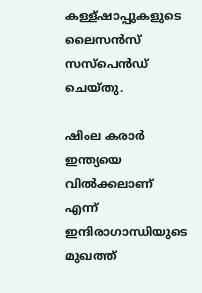കള്ള്ഷാപ്പുകളുടെ ലൈസന്‍സ് സസ്പെന്‍ഡ് ചെയ്തു.

ഷിംല കരാര്‍ ഇന്ത്യയെ വില്‍ക്കലാണ് എന്ന് ഇന്ദിരാഗാന്ധിയുടെ മുഖത്ത്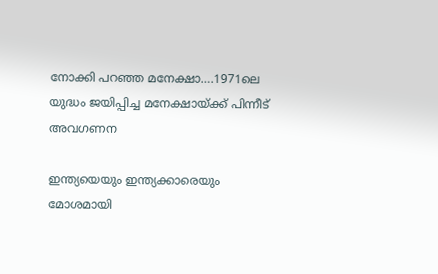നോക്കി പറഞ്ഞ മനേക്ഷാ….1971ലെ യുദ്ധം ജയിപ്പിച്ച മനേക്ഷായ്‌ക്ക് പിന്നീട് അവഗണന

ഇന്ത്യയെയും ഇന്ത്യക്കാരെയും മോശമായി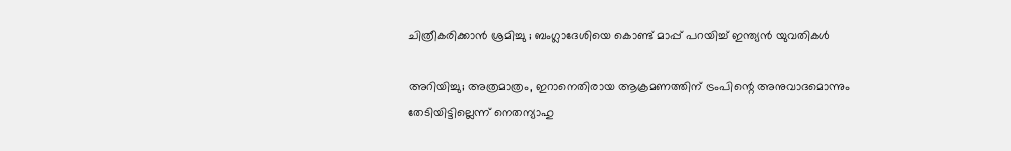ചിത്രീകരിക്കാൻ ശ്രമിച്ചു ; ബംഗ്ലാദേശിയെ കൊണ്ട് മാപ്പ് പറയിച്ച് ഇന്ത്യൻ യുവതികൾ

അറിയിച്ചു; അത്രമാത്രം, ഇറാനെതിരായ ആക്രമണത്തിന് ട്രംപിന്റെ അനുവാദമൊന്നും തേടിയിട്ടില്ലെന്ന് നെതന്യാഹു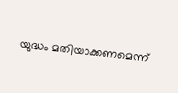യുദ്ധം മതിയാക്കണമെന്ന്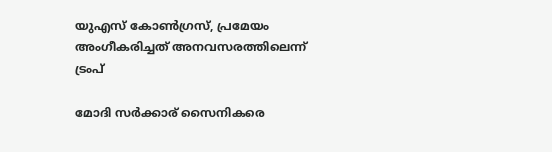യുഎസ് കോണ്‍ഗ്രസ്, പ്രമേയം അംഗീകരിച്ചത് അനവസരത്തിലെന്ന് ട്രംപ്

മോദി സര്‍ക്കാര‍് സൈനികരെ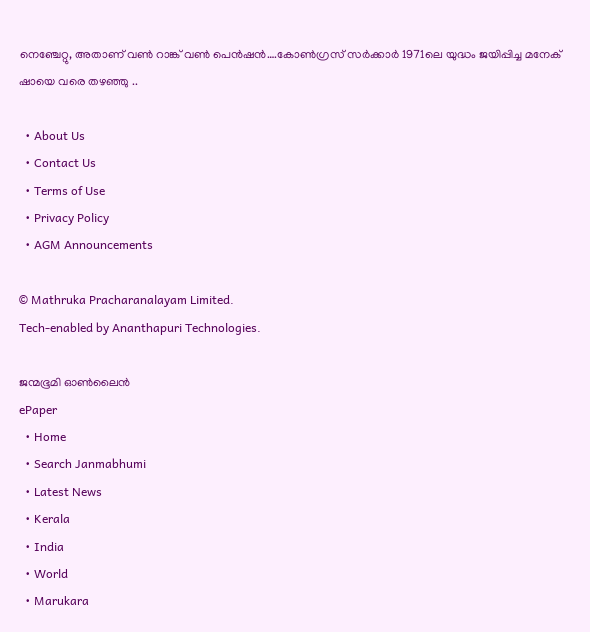നെഞ്ചേറ്റു, അതാണ് വണ്‍ റാങ്ക് വണ്‍ പെന്‍ഷന്‍….കോണ്‍ഗ്രസ് സര്‍ക്കാര്‍ 1971ലെ യുദ്ധം ജയിപ്പിച്ച മനേക് ഷായെ വരെ തഴഞ്ഞു ..

  • About Us
  • Contact Us
  • Terms of Use
  • Privacy Policy
  • AGM Announcements

© Mathruka Pracharanalayam Limited.
Tech-enabled by Ananthapuri Technologies.

ജന്മഭൂമി ഓണ്‍ലൈന്‍
ePaper
  • Home
  • Search Janmabhumi
  • Latest News
  • Kerala
  • India
  • World
  • Marukara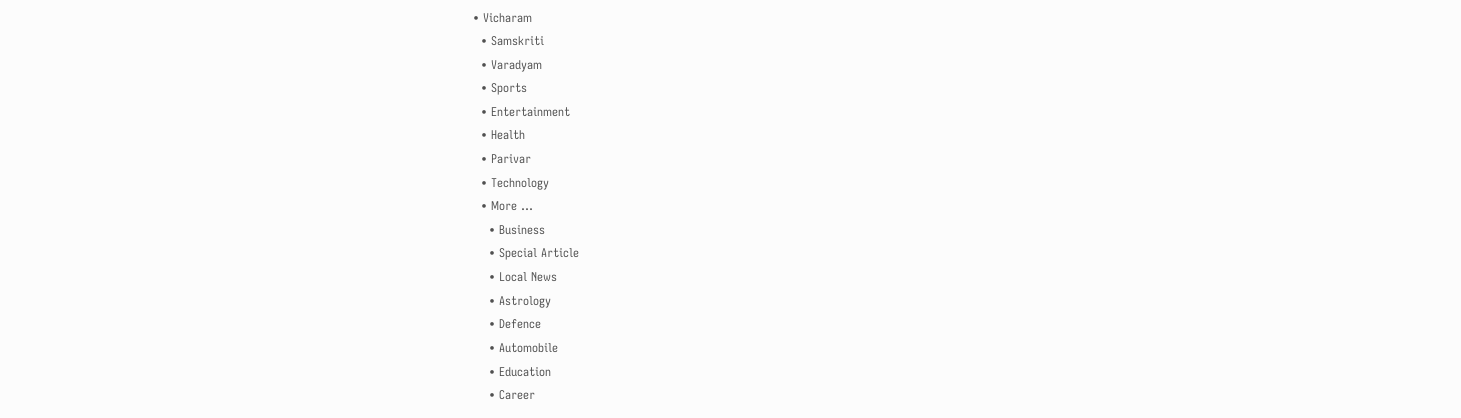• Vicharam
  • Samskriti
  • Varadyam
  • Sports
  • Entertainment
  • Health
  • Parivar
  • Technology
  • More …
    • Business
    • Special Article
    • Local News
    • Astrology
    • Defence
    • Automobile
    • Education
    • Career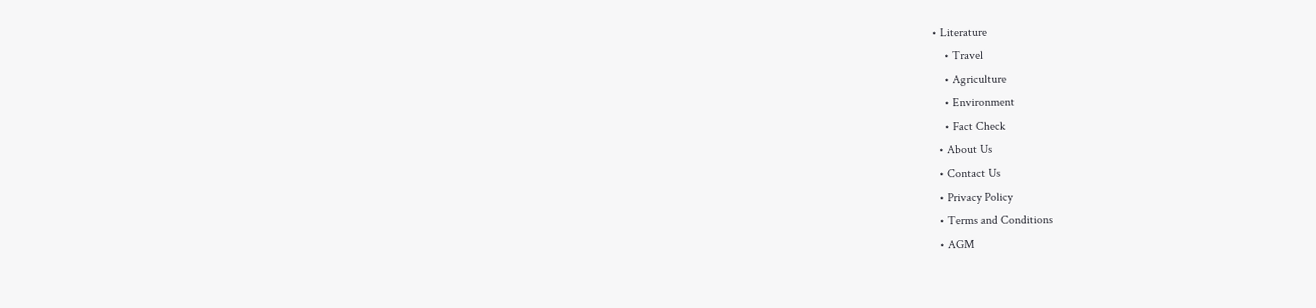• Literature
    • Travel
    • Agriculture
    • Environment
    • Fact Check
  • About Us
  • Contact Us
  • Privacy Policy
  • Terms and Conditions
  • AGM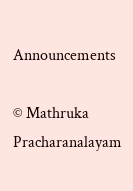Announcements

© Mathruka Pracharanalayam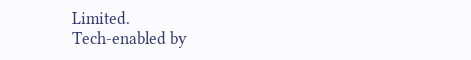Limited.
Tech-enabled by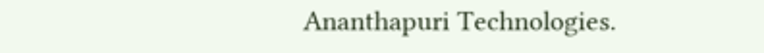Ananthapuri Technologies.